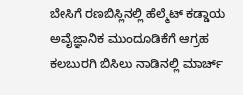ಬೇಸಿಗೆ ರಣಬಿಸ್ಲಿನಲ್ಲಿ ಹೆಲ್ಮೆಟ್ ಕಡ್ಡಾಯ ಅವೈಜ್ಞಾನಿಕ ಮುಂದೂಡಿಕೆಗೆ ಆಗ್ರಹ
ಕಲಬುರಗಿ ಬಿಸಿಲು ನಾಡಿನಲ್ಲಿ ಮಾರ್ಚ್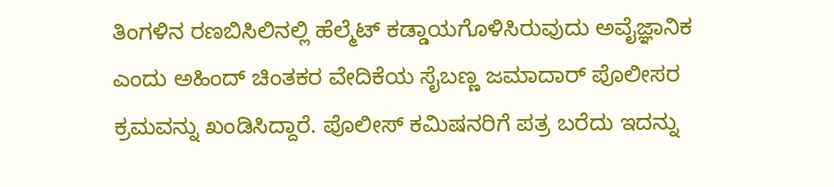ತಿಂಗಳಿನ ರಣಬಿಸಿಲಿನಲ್ಲಿ ಹೆಲ್ಮೆಟ್ ಕಡ್ಡಾಯಗೊಳಿಸಿರುವುದು ಅವೈಜ್ಞಾನಿಕ ಎಂದು ಅಹಿಂದ್ ಚಿಂತಕರ ವೇದಿಕೆಯ ಸೈಬಣ್ಣ ಜಮಾದಾರ್ ಪೊಲೀಸರ ಕ್ರಮವನ್ನು ಖಂಡಿಸಿದ್ದಾರೆ. ಪೊಲೀಸ್ ಕಮಿಷನರಿಗೆ ಪತ್ರ ಬರೆದು ಇದನ್ನು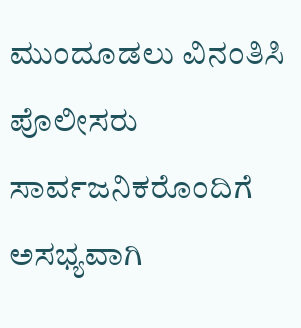ಮುಂದೂಡಲು ವಿನಂತಿಸಿ ಪೊಲೀಸರು ಸಾರ್ವಜನಿಕರೊಂದಿಗೆ ಅಸಭ್ಯವಾಗಿ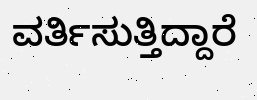ವರ್ತಿಸುತ್ತಿದ್ದಾರೆ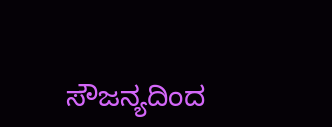ಸೌಜನ್ಯದಿಂದ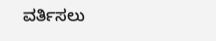ವರ್ತಿಸಲು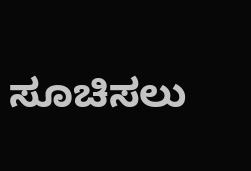ಸೂಚಿಸಲು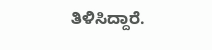ತಿಳಿಸಿದ್ದಾರೆ.